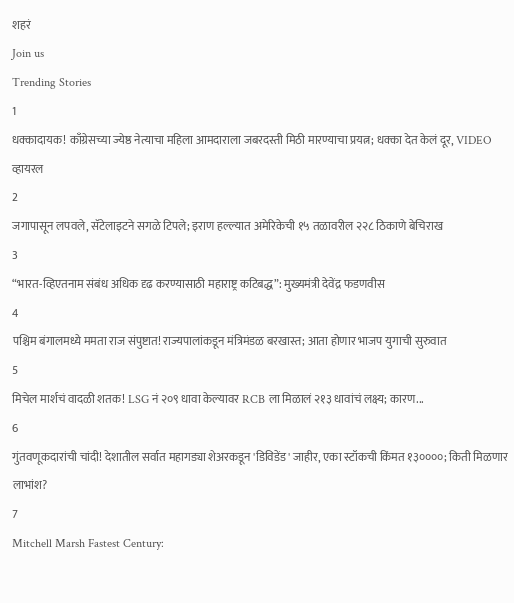शहरं
Join us
Trending Stories
1
धक्कादायक! काँग्रेसच्या ज्येष्ठ नेत्याचा महिला आमदाराला जबरदस्ती मिठी मारण्याचा प्रयत्न; धक्का देत केलं दूर, VIDEO व्हायरल
2
जगापासून लपवले, सॅटेलाइटने सगळे टिपले; इराण हल्ल्यात अमेरिकेची १५ तळावरील २२८ ठिकाणे बेचिराख
3
“भारत-व्हिएतनाम संबंध अधिक दृढ करण्यासाठी महाराष्ट्र कटिबद्ध”: मुख्यमंत्री देवेंद्र फडणवीस
4
पश्चिम बंगालमध्ये ममता राज संपुष्टात! राज्यपालांकडून मंत्रिमंडळ बरखास्त; आता होणार भाजप युगाची सुरुवात
5
मिचेल मार्शचं वादळी शतक! LSG नं २०९ धावा केल्यावर RCB ला मिळालं २१३ धावांचं लक्ष्य; कारण...
6
गुंतवणूकदारांची चांदी! देशातील सर्वात महागड्या शेअरकडून 'डिविडेंड' जाहीर, एका स्टॉकची किंमत १३००००; किती मिळणार लाभांश?
7
Mitchell Marsh Fastest Century: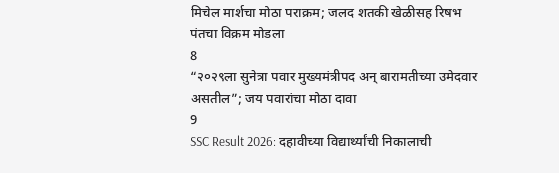मिचेल मार्शचा मोठा पराक्रम; जलद शतकी खेळीसह रिषभ पंतचा विक्रम मोडला
8
“२०२९ला सुनेत्रा पवार मुख्यमंत्रीपद अन् बारामतीच्या उमेदवार असतील”; जय पवारांचा मोठा दावा
9
SSC Result 2026: दहावीच्या विद्यार्थ्यांची निकालाची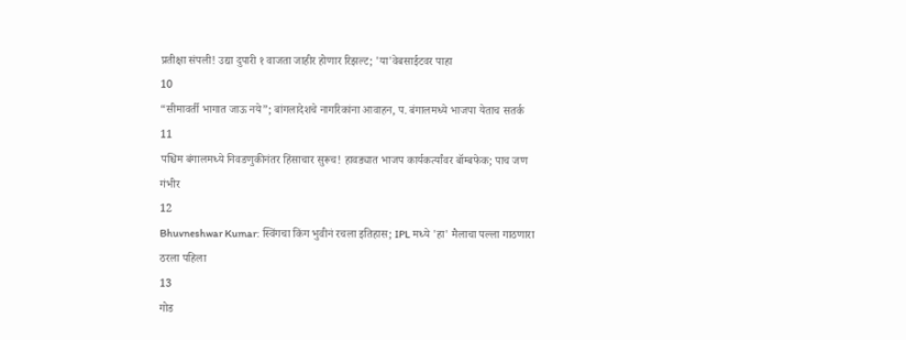प्रतीक्षा संपली! उद्या दुपारी १ वाजता जाहीर होणार रिझल्ट; 'या'वेबसाईटवर पाहा
10
“सीमावर्ती भागात जाऊ नये”; बांगलादेशचे नागरिकांना आवाहन, प. बंगालमध्ये भाजपा येताच सतर्क
11
पश्चिम बंगालमध्ये निवडणुकीनंतर हिंसाचार सुरूच! हावड्यात भाजप कार्यकर्त्यांवर बॉम्बफेक; पाच जण गंभीर
12
Bhuvneshwar Kumar: स्विंगचा किंग भुवीनं रचला इतिहास; IPL मध्ये 'हा' मैलाचा पल्ला गाठणारा ठरला पहिला
13
गोड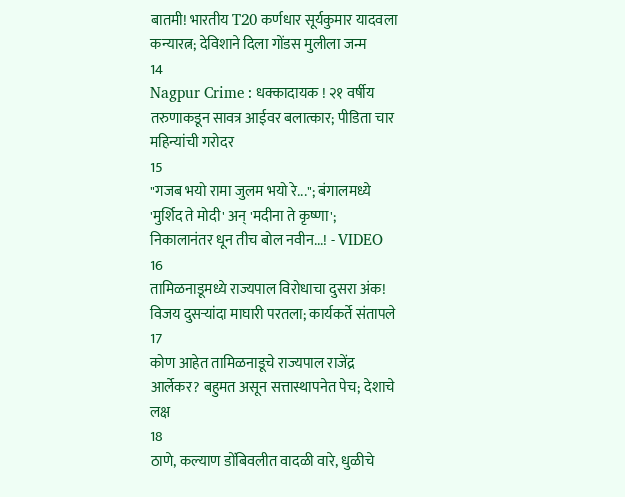बातमी! भारतीय T20 कर्णधार सूर्यकुमार यादवला कन्यारत्न; देविशाने दिला गोंडस मुलीला जन्म
14
Nagpur Crime : धक्कादायक ! २१ वर्षीय तरुणाकडून सावत्र आईवर बलात्कार; पीडिता चार महिन्यांची गरोदर
15
"गजब भयो रामा जुलम भयो रे..."; बंगालमध्ये 'मुर्शिद ते मोदी' अन् 'मदीना ते कृष्णा'; निकालानंतर धून तीच बोल नवीन...! - VIDEO
16
तामिळनाडूमध्ये राज्यपाल विरोधाचा दुसरा अंक! विजय दुसऱ्यांदा माघारी परतला; कार्यकर्ते संतापले
17
कोण आहेत तामिळनाडूचे राज्यपाल राजेंद्र आर्लेकर? बहुमत असून सत्तास्थापनेत पेच; देशाचे लक्ष
18
ठाणे, कल्याण डोंबिवलीत वादळी वारे, धुळीचे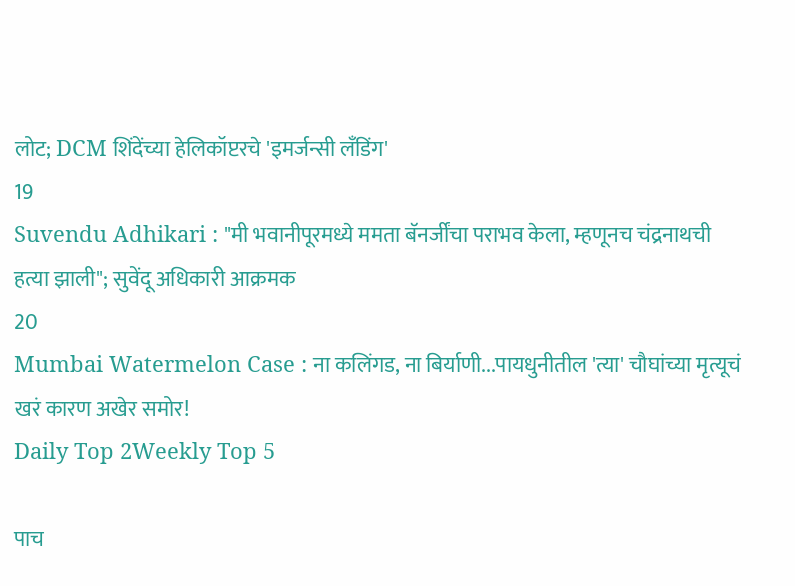लोट; DCM शिंदेंच्या हेलिकॉप्टरचे 'इमर्जन्सी लँडिंग'
19
Suvendu Adhikari : "मी भवानीपूरमध्ये ममता बॅनर्जींचा पराभव केला, म्हणूनच चंद्रनाथची हत्या झाली"; सुवेंदू अधिकारी आक्रमक
20
Mumbai Watermelon Case : ना कलिंगड, ना बिर्याणी...पायधुनीतील 'त्या' चौघांच्या मृत्यूचं खरं कारण अखेर समोर!
Daily Top 2Weekly Top 5

पाच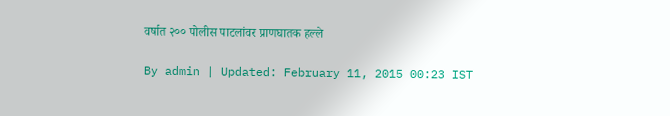वर्षात २०० पोलीस पाटलांवर प्राणघातक हल्ले

By admin | Updated: February 11, 2015 00:23 IST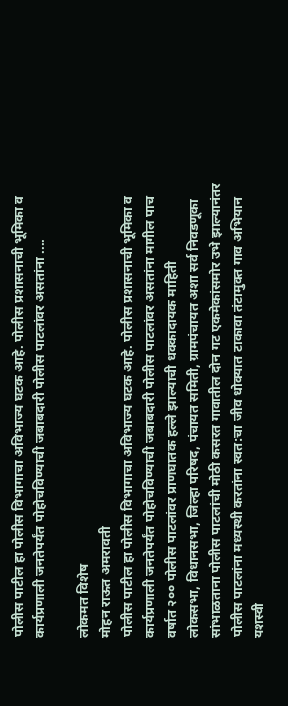पोलीस पाटील हा पोलीस विभागाचा अविभाज्य घटक आहे. पोलीस प्रशासनाची भूमिका व कार्यप्रणाली जनतेपर्यंत पोहोचविण्याची जबाबदारी पोलीस पाटलांवर असतांना ....

लोकमत विशेष
मोहन राऊत अमरावती
पोलीस पाटील हा पोलीस विभागाचा अविभाज्य घटक आहे. पोलीस प्रशासनाची भूमिका व कार्यप्रणाली जनतेपर्यंत पोहोचविण्याची जबाबदारी पोलीस पाटलांवर असतांना मागील पाच वर्षात २०० पोलीस पाटलांवर प्राणघातक हल्ले झाल्याची धक्कादायक माहिती
लोकसभा, विधानसभा, जिल्हा परिषद, पंचायत समिती, ग्रामपंचायत अशा सर्व निवडणूका सांभाळताना पोलीस पाटलांची मोठी कसरत गावातील दोन गट एकमेकांसमोर उभे झाल्यानंतर पोलीस पाटलांना मध्यस्थी करतांना स्वत:चा जीव धोक्यात टाकावा तंटामुक्त गाव अभियान यशस्वी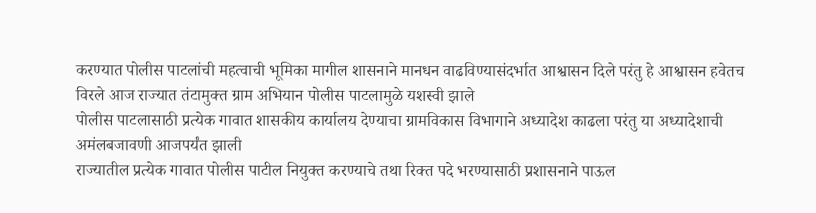करण्यात पोलीस पाटलांची महत्वाची भूमिका मागील शासनाने मानधन वाढविण्यासंदर्भात आश्वासन दिले परंतु हे आश्वासन हवेतच विरले आज राज्यात तंटामुक्त ग्राम अभियान पोलीस पाटलामुळे यशस्वी झाले
पोलीस पाटलासाठी प्रत्येक गावात शासकीय कार्यालय देण्याचा ग्रामविकास विभागाने अध्यादेश काढला परंतु या अध्यादेशाची अमंलबजावणी आजपर्यंत झाली
राज्यातील प्रत्येक गावात पोलीस पाटील नियुक्त करण्याचे तथा रिक्त पदे भरण्यासाठी प्रशासनाने पाऊल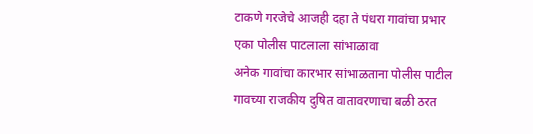टाकणे गरजेचे आजही दहा ते पंधरा गावांचा प्रभार एका पोलीस पाटलाला सांभाळावा
अनेक गावांचा कारभार सांभाळताना पोलीस पाटील गावच्या राजकीय दुषित वातावरणाचा बळी ठरत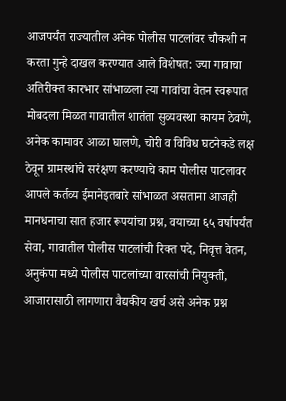आजपर्यंत राज्यातील अनेक पोलीस पाटलांवर चौकशी न करता गुन्हे दाखल करण्यात आले विशेषत: ज्या गावाचा अतिरीक्त कारभार सांभाळला त्या गावांचा वेतन स्वरूपात मोबदला मिळत गावातील शातंता सुव्यवस्था कायम ठेवणे, अनेक कामावर आळा घालणे, चोरी व विविध घटनेकडे लक्ष ठेवून ग्रामस्थांचे सरंक्षण करण्याचे काम पोलीस पाटलावर
आपले कर्तव्य ईमानेइतबारे सांभाळत असताना आजही मानधनाचा सात हजार रूपयांचा प्रश्न, वयाच्या ६५ वर्षापर्यंत सेवा, गावातील पोलीस पाटलांची रिक्त पदे, निवृत्त वेतन, अनुकंपा मध्ये पोलीस पाटलांच्या वारसांची नियुक्ती, आजारासाठी लागणारा वैद्यकीय खर्च असे अनेक प्रश्न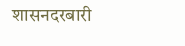शासनदरबारी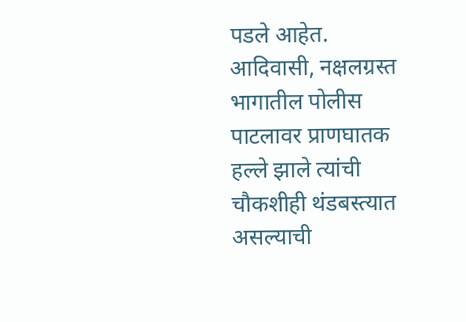पडले आहेत.
आदिवासी, नक्षलग्रस्त भागातील पोलीस पाटलावर प्राणघातक हल्ले झाले त्यांची चौकशीही थंडबस्त्यात असल्याची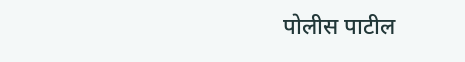पोलीस पाटील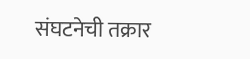संघटनेची तक्रार